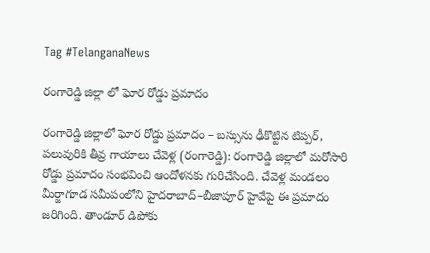Tag #TelanganaNews

రంగారెడ్డి జిల్లా లో ఘోర రోడ్డు ప్రమాదం

రంగారెడ్డి జిల్లాలో ఘోర రోడ్డు ప్రమాదం – బస్సును ఢీకొట్టిన టిప్పర్, పలువురికి తీవ్ర గాయాలు చేవెళ్ల (రంగారెడ్డి): రంగారెడ్డి జిల్లాలో మరోసారి రోడ్డు ప్రమాదం సంభవించి ఆందోళనకు గురిచేసింది. చేవెళ్ల మండలం మీర్జాగూడ సమీపంలోని హైదరాబాద్‌–బీజాపూర్‌ హైవేపై ఈ ప్రమాదం జరిగింది. తాండూర్‌ డిపోకు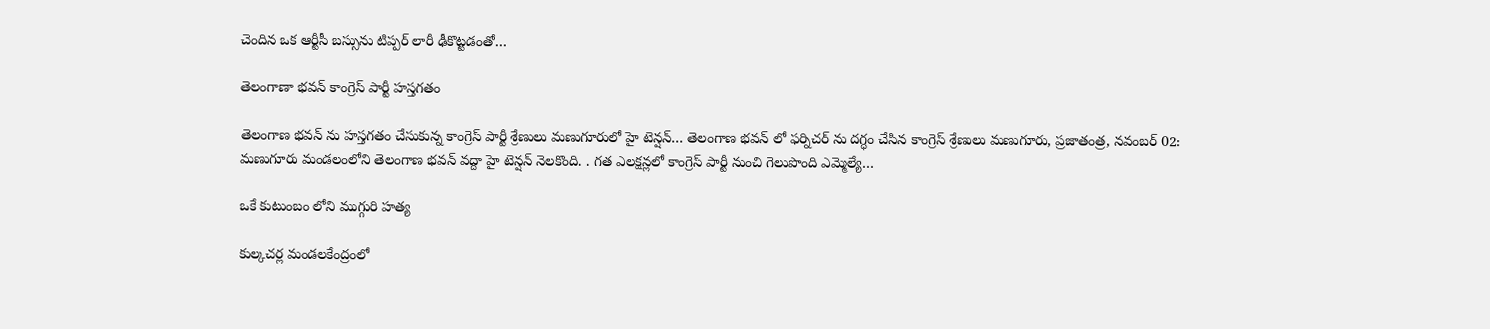చెందిన ఒక ఆర్టీసీ బస్సును టిప్పర్‌ లారీ ఢీకొట్టడంతో…

తెలంగాణా భవన్ కాంగ్రెస్ పార్టీ హస్తగతం

తెలంగాణ భవన్ ను హస్తగతం చేసుకున్న కాంగ్రెస్ పార్టీ శ్రేణులు మణుగూరులో హై టెన్షన్… తెలంగాణ భవన్ లో ఫర్నిచర్ ను దగ్ధం చేసిన కాంగ్రెస్ శ్రేణులు మణుగూరు, ప్రజాతంత్ర, నవంబర్ 02: మణుగూరు మండలంలోని తెలంగాణ భవన్ వద్దా హై టెన్షన్ నెలకొంది. . గత ఎలక్షన్లలో కాంగ్రెస్ పార్టీ నుంచి గెలుపొంది ఎమ్మెల్యే…

ఒకే కుటుంబం లోని ముగ్గురి హత్య

కుల్కచర్ల మండలకేంద్రంలో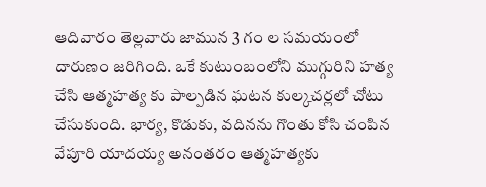ఆదివారం తెల్లవారు జామున 3 గం ల సమయంలో దారుణం జరిగింది. ఒకే కుటుంబంలోని ముగ్గురిని హత్య చేసి ఆత్మహత్య కు పాల్పడిన ఘటన కుల్కచర్లలో చోటు చేసుకుంది. భార్య, కొడుకు, వదినను గొంతు కోసి చంపిన వేపూరి యాదయ్య అనంతరం ఆత్మహత్యకు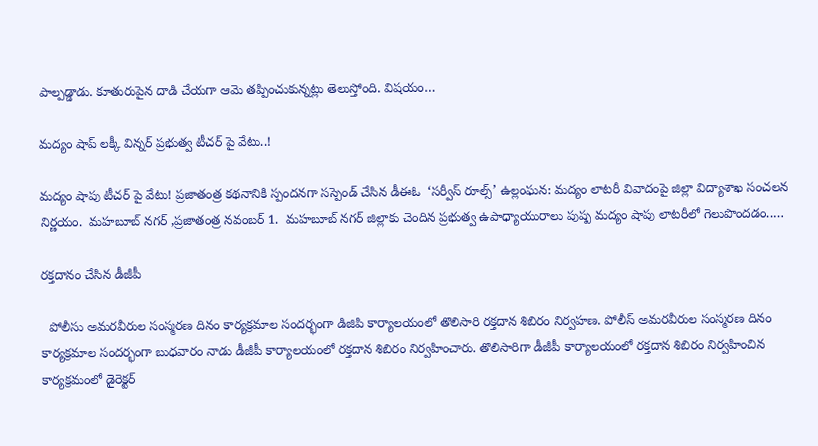పాల్పడ్డాడు. కూతురుపైన దాడి చేయగా ఆమె తప్పించుకున్నట్లు తెలుస్తోంది. విషయం…

మద్యం షాప్ లక్కీ విన్నర్ ప్రభుత్వ టీచర్ పై వేటు..!

మద్యం షాపు టీచర్ పై వేటు! ప్రజాతంత్ర కథనానికి స్పందనగా సస్పెండ్ చేసిన డీఈఓ  ‘సర్వీస్ రూల్స్’ ఉల్లంఘన: మద్యం లాటరీ వివాదంపై జిల్లా విద్యాశాఖ సంచలన నిర్ణయం.  మహబూబ్ నగర్ ,ప్రజాతంత్ర నవంబర్ 1.  మహబూబ్ నగర్ జిల్లాకు చెందిన ప్రభుత్వ ఉపాధ్యాయురాలు పుష్ప మద్యం షాపు లాటరీలో గెలుపొందడం..…

రక్తదానం చేసిన డీజీపీ

  పోలీసు అమరవీరుల సంస్మరణ దినం కార్యక్రమాల సందర్భంగా డిజిపి కార్యాలయంలో తొలిసారి రక్తదాన శిబిరం నిర్వహణ. పోలీస్ అమరవీరుల సంస్మరణ దినం కార్యక్రమాల సందర్భంగా బుధవారం నాడు డీజీపీ కార్యాలయంలో రక్తదాన శిబిరం నిర్వహించారు. తొలిసారిగా డీజీపీ కార్యాలయంలో రక్తదాన శిబిరం నిర్వహించిన కార్యక్రమంలో డైరెక్టర్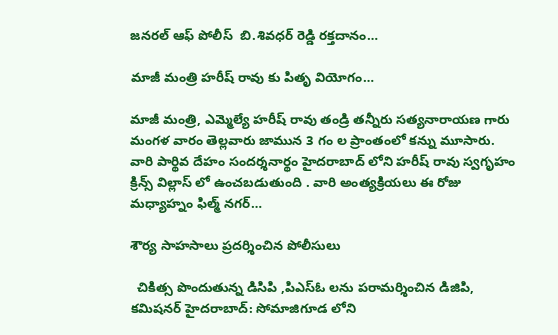జనరల్ ఆఫ్ పోలీస్  బి.శివధర్ రెడ్డి రక్తదానం…

మాజీ మంత్రి హరీష్ రావు కు పితృ వియోగం…

మాజీ మంత్రి, ఎమ్మెల్యే హరీష్ రావు తండ్రి తన్నీరు సత్యనారాయణ గారు మంగళ వారం తెల్లవారు జామున 3 గం ల ప్రాంతంలో కన్ను మూసారు. వారి పార్థివ దేహం సందర్శనార్థం హైదరాబాద్ లోని హరీష్ రావు స్వగృహం క్రిన్స్ విల్లాస్ లో ఉంచబడుతుంది . వారి అంత్యక్రియలు ఈ రోజు మధ్యాహ్నం ఫిల్మ్ నగర్…

శౌర్య సాహసాలు ప్రదర్శించిన పోలీసులు

  చికిత్స పొందుతున్న డిసిపి ,పిఎస్ఓ లను పరామర్శించిన డిజిపి, కమిషనర్ హైదరాబాద్: సోమాజిగూడ లోని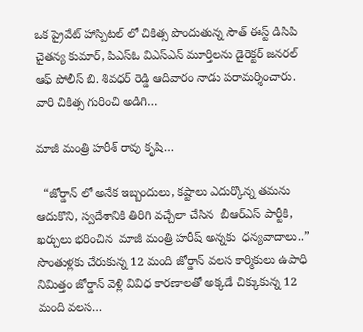ఒక ప్రైవేట్ హాస్పిటల్ లో చికిత్స పొందుతున్న సౌత్ ఈస్ట్ డిసిపి చైతన్య కుమార్, పిఎస్ఓ విఎస్ఎన్ మూర్తిలను డైరెక్టర్ జనరల్ ఆఫ్ పోలీస్ బి. శివధర్ రెడ్డి ఆదివారం నాడు పరామర్శించారు. వారి చికిత్స గురించి అడిగి…

మాజీ మంత్రి హరీశ్ రావు కృషి…

  “జోర్డాన్ లో అనేక ఇబ్బందులు, కష్టాలు ఎదుర్కొన్న తమను ఆదుకొని, స్వదేశానికి తిరిగి వచ్చేలా చేసిన  బీఆర్ఎస్ పార్టీకి, ఖర్చులు భరించిన  మాజీ మంత్రి హరీష్ అన్నకు  ధన్యవాదాలు..” సొంతుళ్లకు చేరుకున్న 12 మంది జోర్డాన్ వలస కార్మికులు ఉపాధి నిమిత్తం జోర్డాన్ వెళ్లి వివిధ కారణాలతో అక్కడే చిక్కుకున్న 12 మంది వలస…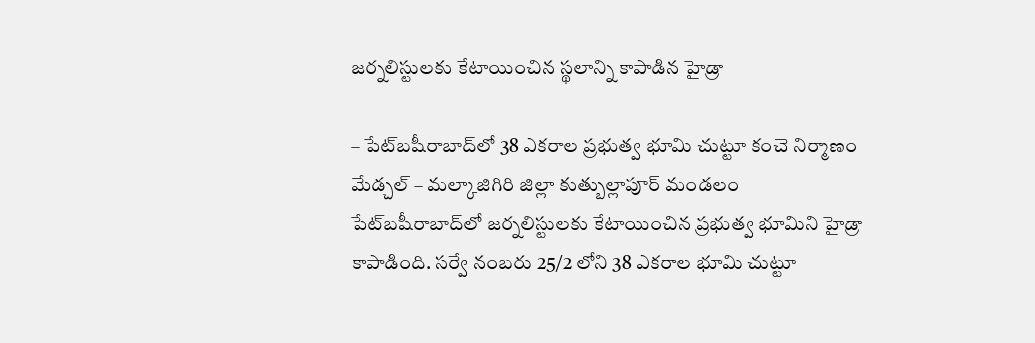జ‌ర్న‌లిస్టులకు కేటాయించిన‌ స్థ‌లాన్ని కాపాడిన హైడ్రా

– పేట్‌బ‌షీరాబాద్‌లో 38 ఎక‌రాల ప్ర‌భుత్వ భూమి చుట్టూ కంచె నిర్మాణం మేడ్చ‌ల్ – మ‌ల్కాజిగిరి జిల్లా కుత్బుల్లాపూర్ మండ‌లం పేట్‌బ‌షీరాబాద్‌లో జ‌ర్న‌లిస్టుల‌కు కేటాయించిన ప్ర‌భుత్వ భూమిని హైడ్రా కాపాడింది. స‌ర్వే నంబ‌రు 25/2 లోని 38 ఎక‌రాల భూమి చుట్టూ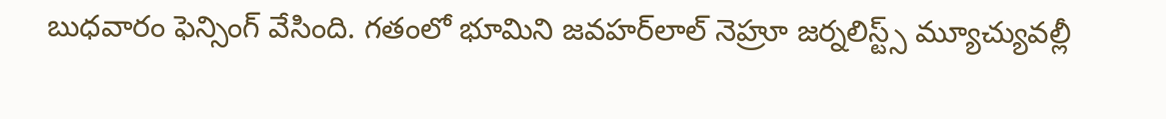బుధ‌వారం ఫెన్సింగ్ వేసింది. గ‌తంలో భూమిని జ‌వ‌హ‌ర్‌లాల్ నెహ్రూ జ‌ర్న‌లిస్ట్స్ మ్యూచ్యువ‌ల్లీ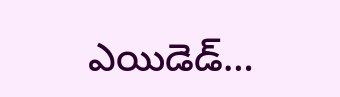ఎయిడెడ్…